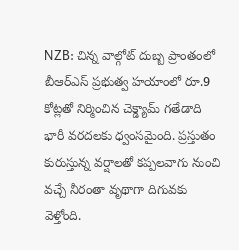NZB: చిన్న వాల్గోట్ దుబ్బ ప్రాంతంలో బీఆర్ఎస్ ప్రభుత్వ హయాంలో రూ.9 కోట్లతో నిర్మించిన చెక్డ్యామ్ గతేడాది భారీ వరదలకు ధ్వంసమైంది. ప్రస్తుతం కురుస్తున్న వర్షాలతో కప్పలవాగు నుంచి వచ్చే నీరంతా వృథాగా దిగువకు వెళ్తోంది.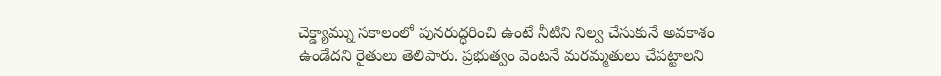చెక్డ్యామ్ను సకాలంలో పునరుద్ధరించి ఉంటే నీటిని నిల్వ చేసుకునే అవకాశం ఉండేదని రైతులు తెలిపారు. ప్రభుత్వం వెంటనే మరమ్మతులు చేపట్టాలని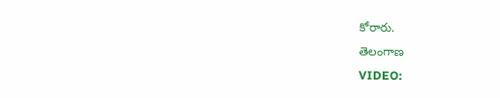కోరారు.
తెలంగాణ
VIDEO: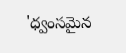'ధ్వంసమైన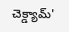చెక్డ్యామ్'